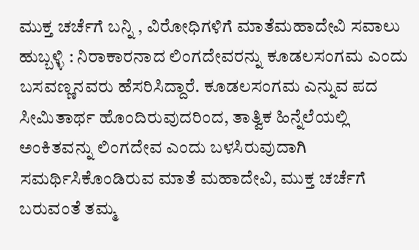ಮುಕ್ತ ಚರ್ಚೆಗೆ ಬನ್ನಿ , ವಿರೋಧಿಗಳಿಗೆ ಮಾತೆಮಹಾದೇವಿ ಸವಾಲು
ಹುಬ್ಬಳ್ಳಿ : ನಿರಾಕಾರನಾದ ಲಿಂಗದೇವರನ್ನು ಕೂಡಲಸಂಗಮ ಎಂದು ಬಸವಣ್ಣನವರು ಹೆಸರಿಸಿದ್ದಾರೆ. ಕೂಡಲಸಂಗಮ ಎನ್ನುವ ಪದ ಸೀಮಿತಾರ್ಥ ಹೊಂದಿರುವುದರಿಂದ, ತಾತ್ವಿಕ ಹಿನ್ನೆಲೆಯಲ್ಲಿ ಅಂಕಿತವನ್ನು ಲಿಂಗದೇವ ಎಂದು ಬಳಸಿರುವುದಾಗಿ ಸಮರ್ಥಿಸಿಕೊಂಡಿರುವ ಮಾತೆ ಮಹಾದೇವಿ, ಮುಕ್ತ ಚರ್ಚೆಗೆ ಬರುವಂತೆ ತಮ್ಮ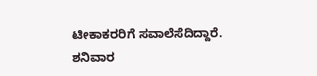ಟೀಕಾಕರರಿಗೆ ಸವಾಲೆಸೆದಿದ್ದಾರೆ.
ಶನಿವಾರ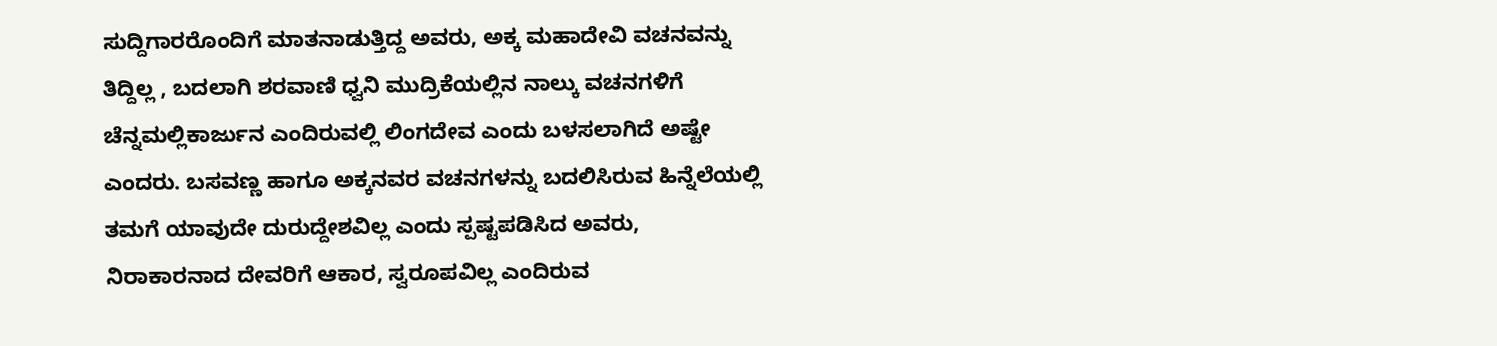ಸುದ್ದಿಗಾರರೊಂದಿಗೆ ಮಾತನಾಡುತ್ತಿದ್ದ ಅವರು, ಅಕ್ಕ ಮಹಾದೇವಿ ವಚನವನ್ನು ತಿದ್ದಿಲ್ಲ , ಬದಲಾಗಿ ಶರವಾಣಿ ಧ್ವನಿ ಮುದ್ರಿಕೆಯಲ್ಲಿನ ನಾಲ್ಕು ವಚನಗಳಿಗೆ ಚೆನ್ನಮಲ್ಲಿಕಾರ್ಜುನ ಎಂದಿರುವಲ್ಲಿ ಲಿಂಗದೇವ ಎಂದು ಬಳಸಲಾಗಿದೆ ಅಷ್ಟೇ ಎಂದರು. ಬಸವಣ್ಣ ಹಾಗೂ ಅಕ್ಕನವರ ವಚನಗಳನ್ನು ಬದಲಿಸಿರುವ ಹಿನ್ನೆಲೆಯಲ್ಲಿ ತಮಗೆ ಯಾವುದೇ ದುರುದ್ದೇಶವಿಲ್ಲ ಎಂದು ಸ್ಪಷ್ಟಪಡಿಸಿದ ಅವರು, ನಿರಾಕಾರನಾದ ದೇವರಿಗೆ ಆಕಾರ, ಸ್ವರೂಪವಿಲ್ಲ ಎಂದಿರುವ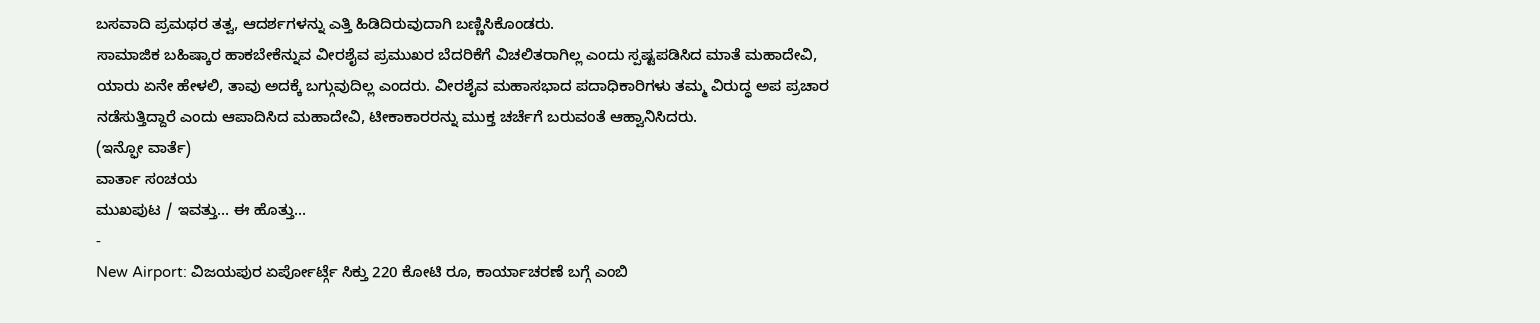ಬಸವಾದಿ ಪ್ರಮಥರ ತತ್ವ, ಆದರ್ಶಗಳನ್ನು ಎತ್ತಿ ಹಿಡಿದಿರುವುದಾಗಿ ಬಣ್ಣಿಸಿಕೊಂಡರು.
ಸಾಮಾಜಿಕ ಬಹಿಷ್ಕಾರ ಹಾಕಬೇಕೆನ್ನುವ ವೀರಶೈವ ಪ್ರಮುಖರ ಬೆದರಿಕೆಗೆ ವಿಚಲಿತರಾಗಿಲ್ಲ ಎಂದು ಸ್ಪಷ್ಟಪಡಿಸಿದ ಮಾತೆ ಮಹಾದೇವಿ, ಯಾರು ಏನೇ ಹೇಳಲಿ, ತಾವು ಅದಕ್ಕೆ ಬಗ್ಗುವುದಿಲ್ಲ ಎಂದರು. ವೀರಶೈವ ಮಹಾಸಭಾದ ಪದಾಧಿಕಾರಿಗಳು ತಮ್ಮ ವಿರುದ್ಧ ಅಪ ಪ್ರಚಾರ ನಡೆಸುತ್ತಿದ್ದಾರೆ ಎಂದು ಆಪಾದಿಸಿದ ಮಹಾದೇವಿ, ಟೀಕಾಕಾರರನ್ನು ಮುಕ್ತ ಚರ್ಚೆಗೆ ಬರುವಂತೆ ಆಹ್ವಾನಿಸಿದರು.
(ಇನ್ಫೋ ವಾರ್ತೆ)
ವಾರ್ತಾ ಸಂಚಯ
ಮುಖಪುಟ / ಇವತ್ತು... ಈ ಹೊತ್ತು...
-
New Airport: ವಿಜಯಪುರ ಏರ್ಪೋರ್ಟ್ಗೆ ಸಿಕ್ತು 220 ಕೋಟಿ ರೂ, ಕಾರ್ಯಾಚರಣೆ ಬಗ್ಗೆ ಎಂಬಿ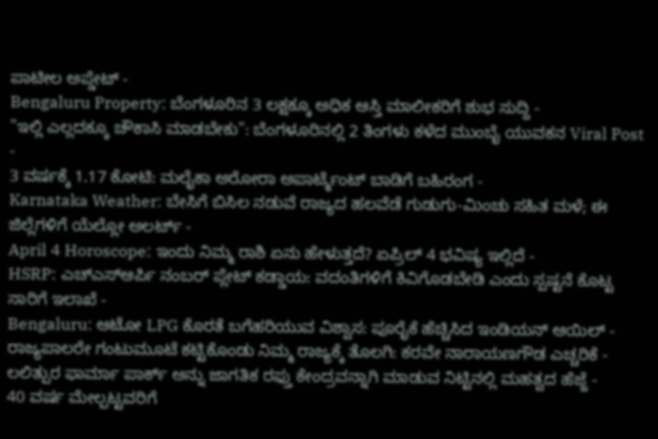ಪಾಟೀಲ ಅಪ್ಡೇಟ್ -
Bengaluru Property: ಬೆಂಗಳೂರಿನ 3 ಲಕ್ಷಕ್ಕೂ ಅಧಿಕ ಆಸ್ತಿ ಮಾಲೀಕರಿಗೆ ಶುಭ ಸುದ್ದಿ -
"ಇಲ್ಲಿ ಎಲ್ಲದಕ್ಕೂ ಚೌಕಾಸಿ ಮಾಡಬೇಕು": ಬೆಂಗಳೂರಿನಲ್ಲಿ 2 ತಿಂಗಳು ಕಳೆದ ಮುಂಬೈ ಯುವಕನ Viral Post -
3 ವರ್ಷಕ್ಕೆ 1.17 ಕೋಟಿ: ಮಲೈಕಾ ಅರೋರಾ ಅಪಾರ್ಟ್ಮೆಂಟ್ ಬಾಡಿಗೆ ಬಹಿರಂಗ -
Karnataka Weather: ಬೇಸಿಗೆ ಬಿಸಿಲ ನಡುವೆ ರಾಜ್ಯದ ಹಲವೆಡೆ ಗುಡುಗು-ಮಿಂಚು ಸಹಿತ ಮಳೆ; ಈ ಜಿಲ್ಲೆಗಳಿಗೆ ಯೆಲ್ಲೋ ಅಲರ್ಟ್ -
April 4 Horoscope: ಇಂದು ನಿಮ್ಮ ರಾಶಿ ಏನು ಹೇಳುತ್ತದೆ? ಏಪ್ರಿಲ್ 4 ಭವಿಷ್ಯ ಇಲ್ಲಿದೆ -
HSRP: ಎಚ್ಎಸ್ಆರ್ಪಿ ನಂಬರ್ ಪ್ಲೇಟ್ ಕಡ್ಡಾಯ: ವದಂತಿಗಳಿಗೆ ಕಿವಿಗೊಡಬೇಡಿ ಎಂದು ಸ್ಪಷ್ಟನೆ ಕೊಟ್ಟ ಸಾರಿಗೆ ಇಲಾಖೆ -
Bengaluru: ಆಟೋ LPG ಕೊರತೆ ಬಗೆಹರಿಯುವ ವಿಶ್ವಾಸ: ಪೂರೈಕೆ ಹೆಚ್ಚಿಸಿದ ಇಂಡಿಯನ್ ಆಯಿಲ್ -
ರಾಜ್ಯಪಾಲರೇ ಗಂಟುಮೂಟೆ ಕಟ್ಟಿಕೊಂಡು ನಿಮ್ಮ ರಾಜ್ಯಕ್ಕೆ ತೊಲಗಿ: ಕರವೇ ನಾರಾಯಣಗೌಡ ಎಚ್ಚರಿಕೆ -
ಲಲಿತ್ಪುರ ಫಾರ್ಮಾ ಪಾರ್ಕ್ ಅನ್ನು ಜಾಗತಿಕ ರಫ್ತು ಕೇಂದ್ರವನ್ನಾಗಿ ಮಾಡುವ ನಿಟ್ಟಿನಲ್ಲಿ ಮಹತ್ವದ ಹೆಜ್ಜೆ -
40 ವರ್ಷ ಮೇಲ್ಪಟ್ಟವರಿಗೆ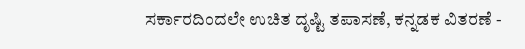ಸರ್ಕಾರದಿಂದಲೇ ಉಚಿತ ದೃಷ್ಟಿ ತಪಾಸಣೆ, ಕನ್ನಡಕ ವಿತರಣೆ -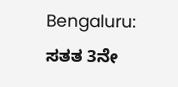Bengaluru: ಸತತ 3ನೇ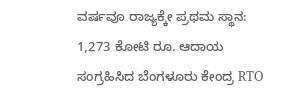ವರ್ಷವೂ ರಾಜ್ಯಕ್ಕೇ ಪ್ರಥಮ ಸ್ಥಾನ: 1,273 ಕೋಟಿ ರೂ. ಆದಾಯ ಸಂಗ್ರಹಿಸಿದ ಬೆಂಗಳೂರು ಕೇಂದ್ರ RTO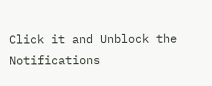Click it and Unblock the Notifications